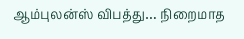ஆம்புலன்ஸ் விபத்து… நிறைமாத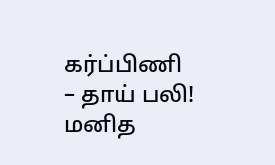கர்ப்பிணி – தாய் பலி!
மனித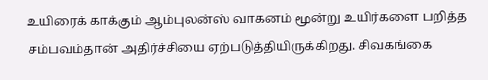உயிரைக் காக்கும் ஆம்புலன்ஸ் வாகனம் மூன்று உயிர்களை பறித்த சம்பவம்தான் அதிர்ச்சியை ஏற்படுத்தியிருக்கிறது. சிவகங்கை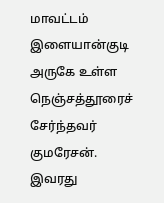மாவட்டம் இளையான்குடி அருகே உள்ள நெஞ்சத்தூரைச் சேர்ந்தவர் குமரேசன். இவரது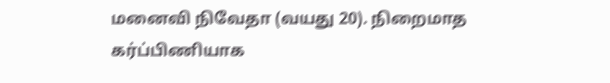மனைவி நிவேதா (வயது 20). நிறைமாத கர்ப்பிணியாக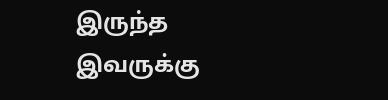இருந்த இவருக்கு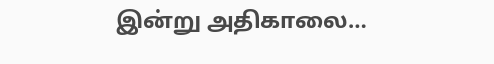இன்று அதிகாலை…